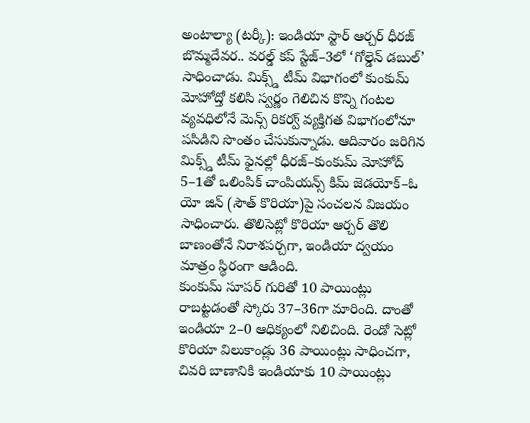అంటాల్యా (టర్కీ): ఇండియా స్టార్ ఆర్చర్ ధీరజ్ బొమ్మదేవర.. వరల్డ్ కప్ స్టేజ్–3లో ‘గోల్డెన్ డబుల్’ సాధించాడు. మిక్స్డ్ టీమ్ విభాగంలో కుంకుమ్ మోహోద్తో కలిసి స్వర్ణం గెలిచిన కొన్ని గంటల వ్యవధిలోనే మెన్స్ రికర్వ్ వ్యక్తిగత విభాగంలోనూ పసిడిని సొంతం చేసుకున్నాడు. ఆదివారం జరిగిన మిక్స్డ్ టీమ్ ఫైనల్లో ధీరజ్–కుంకుమ్ మోహోద్ 5–1తో ఒలింపిక్ చాంపియన్స్ కిమ్ జెడయోక్–ఓ యో జిన్ (సౌత్ కొరియా)పై సంచలన విజయం సాధించారు. తొలిసెట్లో కొరియా ఆర్చర్ తొలి బాణంతోనే నిరాశపర్చగా, ఇండియా ద్వయం మాత్రం స్థిరంగా ఆడింది.
కుంకుమ్ సూపర్ గురితో 10 పాయింట్లు రాబట్టడంతో స్కోరు 37–36గా మారింది. దాంతో ఇండియా 2–0 ఆధిక్యంలో నిలిచింది. రెండో సెట్లో కొరియా విలుకాండ్లు 36 పాయింట్లు సాధించగా, చివరి బాణానికి ఇండియాకు 10 పాయింట్లు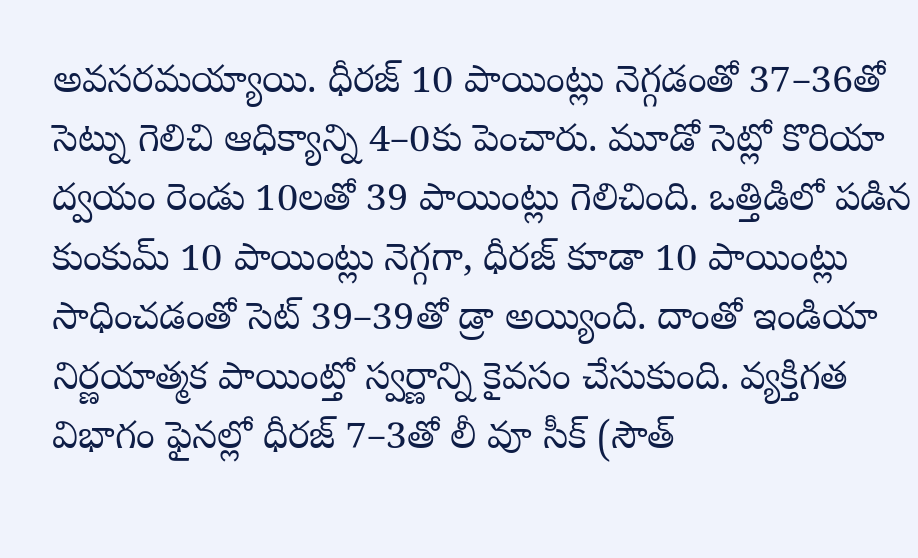అవసరమయ్యాయి. ధీరజ్ 10 పాయింట్లు నెగ్గడంతో 37–36తో సెట్ను గెలిచి ఆధిక్యాన్ని 4–0కు పెంచారు. మూడో సెట్లో కొరియా ద్వయం రెండు 10లతో 39 పాయింట్లు గెలిచింది. ఒత్తిడిలో పడిన కుంకుమ్ 10 పాయింట్లు నెగ్గగా, ధీరజ్ కూడా 10 పాయింట్లు సాధించడంతో సెట్ 39–39తో డ్రా అయ్యింది. దాంతో ఇండియా నిర్ణయాత్మక పాయింట్తో స్వర్ణాన్ని కైవసం చేసుకుంది. వ్యక్తిగత విభాగం ఫైనల్లో ధీరజ్ 7–3తో లీ వూ సీక్ (సౌత్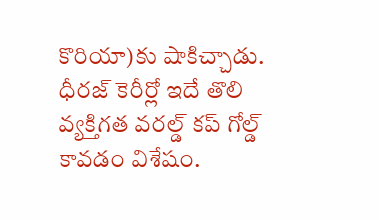కొరియా)కు షాకిచ్చాడు. ధీరజ్ కెరీర్లో ఇదే తొలి వ్యక్తిగత వరల్డ్ కప్ గోల్డ్ కావడం విశేషం.